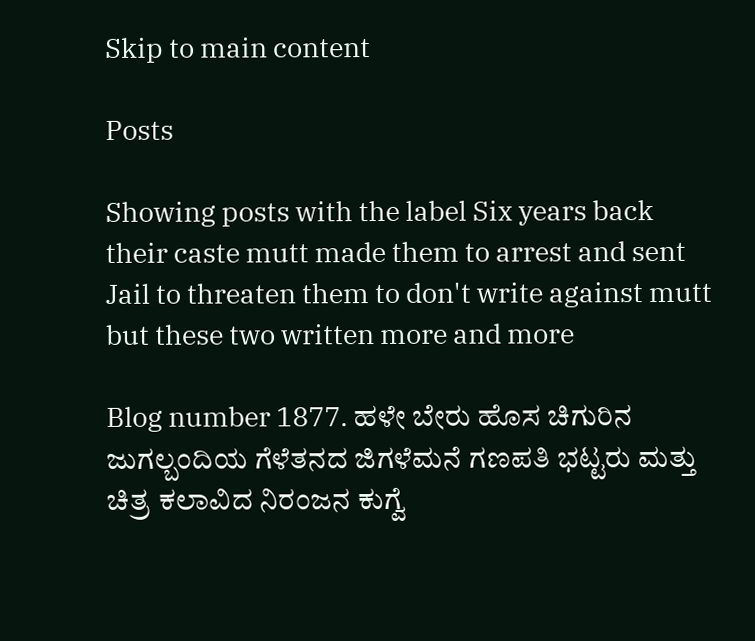Skip to main content

Posts

Showing posts with the label Six years back their caste mutt made them to arrest and sent Jail to threaten them to don't write against mutt but these two written more and more

Blog number 1877. ಹಳೇ ಬೇರು ಹೊಸ ಚಿಗುರಿನ ಜುಗಲ್ಬಂದಿಯ ಗೆಳೆತನದ ಜಿಗಳೆಮನೆ ಗಣಪತಿ ಭಟ್ಟರು ಮತ್ತು ಚಿತ್ರ ಕಲಾವಿದ ನಿರಂಜನ ಕುಗ್ವೆ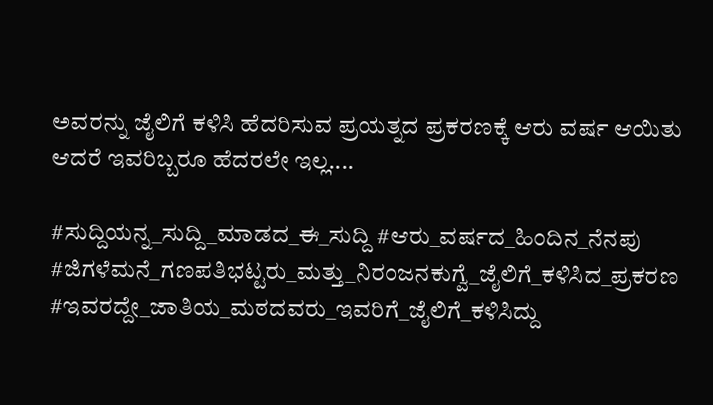ಅವರನ್ನು ಜೈಲಿಗೆ ಕಳಿಸಿ ಹೆದರಿಸುವ ಪ್ರಯತ್ನದ ಪ್ರಕರಣಕ್ಕೆ ಆರು ವರ್ಷ ಆಯಿತು ಆದರೆ ಇವರಿಬ್ಬರೂ ಹೆದರಲೇ ಇಲ್ಲ....

#ಸುದ್ದಿಯನ್ನ_ಸುದ್ದಿ_ಮಾಡದ_ಈ_ಸುದ್ದಿ #ಆರು_ವರ್ಷದ_ಹಿಂದಿನ_ನೆನಪು #ಜಿಗಳೆಮನೆ_ಗಣಪತಿಭಟ್ಟರು_ಮತ್ತು_ನಿರಂಜನಕುಗ್ವೆ_ಜೈಲಿಗೆ_ಕಳಿಸಿದ_ಪ್ರಕರಣ #ಇವರದ್ದೇ_ಜಾತಿಯ_ಮಠದವರು_ಇವರಿಗೆ_ಜೈಲಿಗೆ_ಕಳಿಸಿದ್ದು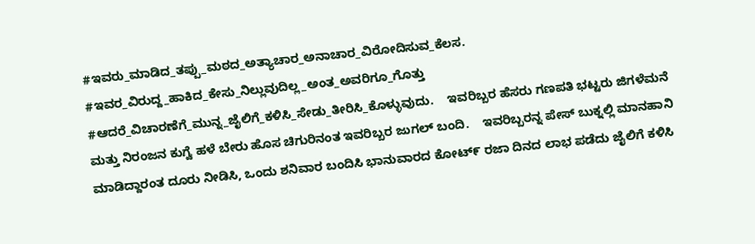#ಇವರು_ಮಾಡಿದ_ತಪ್ಪು_ಮಠದ_ಅತ್ಯಾಚಾರ_ಅನಾಚಾರ_ವಿರೋದಿಸುವ_ಕೆಲಸ. #ಇವರ_ವಿರುದ್ದ_ಹಾಕಿದ_ಕೇಸು_ನಿಲ್ಲುವುದಿಲ್ಲ_ಅಂತ_ಅವರಿಗೂ_ಗೊತ್ತು #ಆದರೆ_ವಿಚಾರಣೆಗೆ_ಮುನ್ನ_ಜೈಲಿಗೆ_ಕಳಿಸಿ_ಸೇಡು_ತೀರಿಸಿ_ಕೊಳ್ಳುವುದು.    ಇವರಿಬ್ಬರ ಹೆಸರು ಗಣಪತಿ ಭಟ್ಟರು ಜಿಗಳೆಮನೆ ಮತ್ತು ನಿರಂಜನ ಕುಗ್ವೆ ಹಳೆ ಬೇರು ಹೊಸ ಚಿಗುರಿನಂತ ಇವರಿಬ್ಬರ ಜುಗಲ್ ಬಂದಿ.    ಇವರಿಬ್ಬರನ್ನ ಪೇಸ್ ಬುಕ್ನಲ್ಲಿ ಮಾನಹಾನಿ ಮಾಡಿದ್ದಾರಂತ ದೂರು ನೀಡಿಸಿ, ಒಂದು ಶನಿವಾರ ಬಂದಿಸಿ ಭಾನುವಾರದ ಕೋಟ್೯ ರಜಾ ದಿನದ ಲಾಭ ಪಡೆದು ಜೈಲಿಗೆ ಕಳಿಸಿ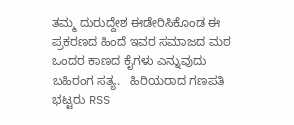ತಮ್ಮ ದುರುದ್ದೇಶ ಈಡೇರಿಸಿಕೊಂಡ ಈ ಪ್ರಕರಣದ ಹಿಂದೆ ಇವರ ಸಮಾಜದ ಮಠ ಒಂದರ ಕಾಣದ ಕೈಗಳು ಎನ್ನುವುದು ಬಹಿರಂಗ ಸತ್ಯ.   ಹಿರಿಯರಾದ ಗಣಪತಿ ಭಟ್ಟರು RSS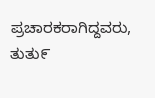ಪ್ರಚಾರಕರಾಗಿದ್ದವರು, ತುತು೯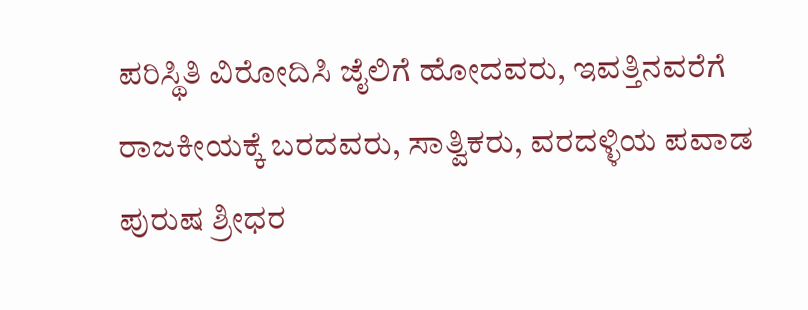ಪರಿಸ್ಥಿತಿ ವಿರೋದಿಸಿ ಜೈಲಿಗೆ ಹೋದವರು, ಇವತ್ತಿನವರೆಗೆ ರಾಜಕೀಯಕ್ಕೆ ಬರದವರು, ಸಾತ್ವಿಕರು, ವರದಳ್ಳಿಯ ಪವಾಡ ಪುರುಷ ಶ್ರೀಧರ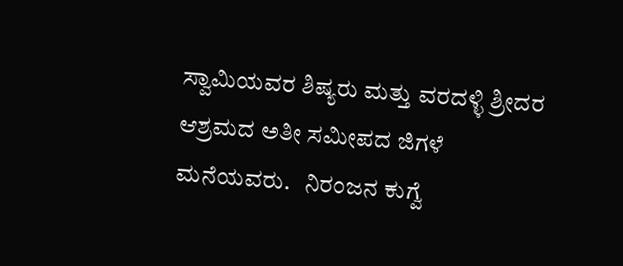ಸ್ವಾಮಿಯವರ ಶಿಷ್ಯರು ಮತ್ತು ವರದಳ್ಳಿ ಶ್ರೀದರ ಆಶ್ರಮದ ಅತೀ ಸಮೀಪದ ಜಿಗಳೆ ಮನೆಯವರು.   ನಿರಂಜನ ಕುಗ್ವೆ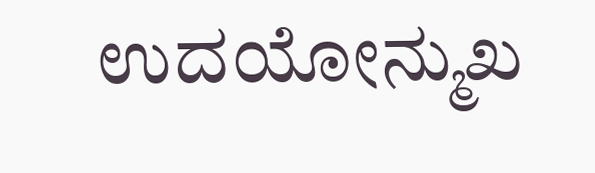ಉದಯೋನ್ಮುಖ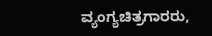ವ್ಯಂಗ್ಯಚಿತ್ರಗಾರರು,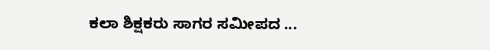ಕಲಾ ಶಿಕ್ಷಕರು ಸಾಗರ ಸಮೀಪದ ...